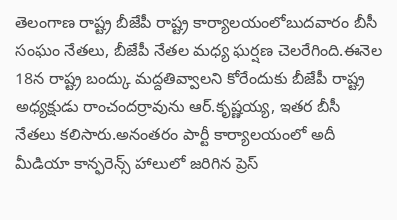తెలంగాణ రాష్ట్ర బీజేపీ రాష్ట్ర కార్యాలయంలోబుదవారం బీసీ సంఘం నేతలు, బీజేపీ నేతల మధ్య ఘర్షణ చెలరేగింది.ఈనెల 18న రాష్ట్ర బంద్కు మద్దతివ్వాలని కోరేందుకు బీజేపీ రాష్ట్ర అధ్యక్షుడు రాంచందర్రావును ఆర్.కృష్ణయ్య, ఇతర బీసీ నేతలు కలిసారు.అనంతరం పార్టీ కార్యాలయంలో అదీ మీడియా కాన్ఫరెన్స్ హాలులో జరిగిన ప్రెస్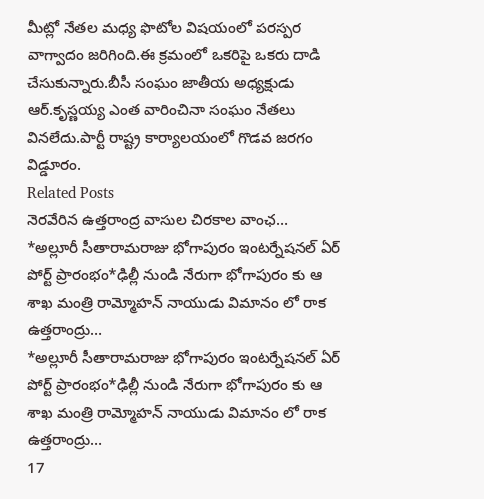మీట్లో నేతల మధ్య ఫొటోల విషయంలో పరస్పర వాగ్వాదం జరిగింది.ఈ క్రమంలో ఒకరిపై ఒకరు దాడి చేసుకున్నారు.బీసీ సంఘం జాతీయ అధ్యక్షుడు ఆర్.కృస్ణయ్య ఎంత వారించినా సంఘం నేతలు వినలేదు.పార్టీ రాష్ట్ర కార్యాలయంలో గొడవ జరగం విడ్డూరం.
Related Posts
నెరవేరిన ఉత్తరాంద్ర వాసుల చిరకాల వాంఛ…
*అల్లూరీ సీతారామరాజు భోగాపురం ఇంటర్నేషనల్ ఏర్ పోర్ట్ ప్రారంభం*ఢిల్లీ నుండి నేరుగా భోగాపురం కు ఆ శాఖ మంత్రి రామ్మోహన్ నాయుడు విమానం లో రాక ఉత్తరాంద్రు…
*అల్లూరీ సీతారామరాజు భోగాపురం ఇంటర్నేషనల్ ఏర్ పోర్ట్ ప్రారంభం*ఢిల్లీ నుండి నేరుగా భోగాపురం కు ఆ శాఖ మంత్రి రామ్మోహన్ నాయుడు విమానం లో రాక ఉత్తరాంద్రు…
17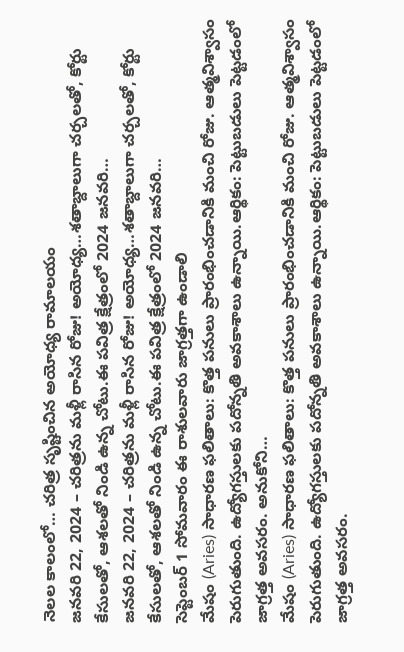నెలల కాలంలో… చరిత్ర సృష్టించిన అయోధ్య రామాలయం
జనవరి 22, 2024 – చరిత్రను మళ్లీ రాసిన రోజు! అయోధ్య…శతాబ్దాలుగా చర్చలతో, కోర్టు కేసులతో, ఆశలతో నిండి ఉన్న చోటు.ఈ పవిత్ర క్షేత్రంలో 2024 జనవరి…
జనవరి 22, 2024 – చరిత్రను మళ్లీ రాసిన రోజు! అయోధ్య…శతాబ్దాలుగా చర్చలతో, కోర్టు కేసులతో, ఆశలతో నిండి ఉన్న చోటు.ఈ పవిత్ర క్షేత్రంలో 2024 జనవరి…
సెప్టెంబర్ 1 సోమవారం ఈ రాశులవారు జాగ్రత్తగా ఉండాలి
మేషం (Aries) సాధారణ ఫలితాలు: కొత్త పనులు ప్రారంభించడానికి మంచి రోజు. ఆత్మవిశ్వాసం పెరుగుతుంది. ఉద్యోగస్తులకు పదోన్నతి అవకాశాలు ఉన్నాయి.ఆర్థికం: పెట్టుబడులు పెట్టడంలో జాగ్రత్త అవసరం. అనుకోని…
మేషం (Aries) సాధారణ ఫలితాలు: కొత్త పనులు ప్రారంభించడానికి మంచి రోజు. ఆత్మవిశ్వాసం పెరుగుతుంది. ఉద్యోగస్తులకు పదోన్నతి అవకాశాలు ఉన్నాయి.ఆర్థికం: పెట్టుబడులు పెట్టడంలో జాగ్రత్త అవసరం.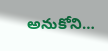అనుకోని…